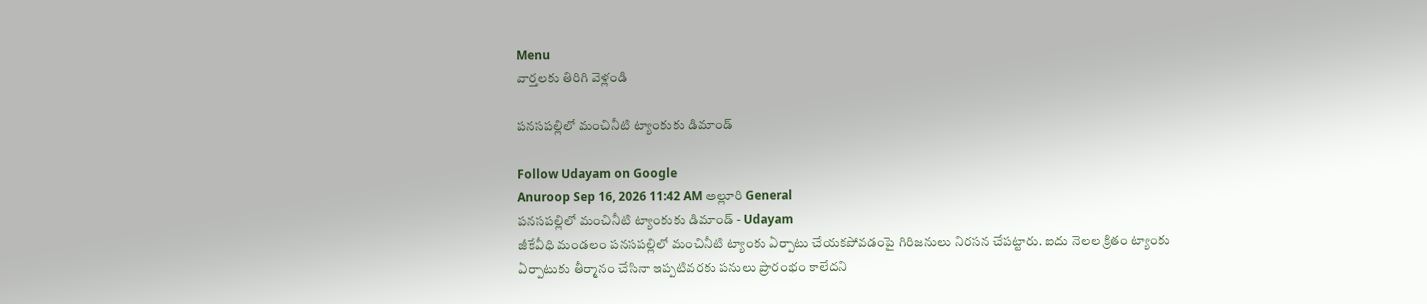Menu
వార్తలకు తిరిగి వెళ్లండి

పనసపల్లిలో మంచినీటి ట్యాంకుకు డిమాండ్

Follow Udayam on Google
Anuroop Sep 16, 2026 11:42 AM అల్లూరి General
పనసపల్లిలో మంచినీటి ట్యాంకుకు డిమాండ్ - Udayam
జీకేవీధి మండలం పనసపల్లిలో మంచినీటి ట్యాంకు ఏర్పాటు చేయకపోవడంపై గిరిజనులు నిరసన చేపట్టారు. ఐదు నెలల క్రితం ట్యాంకు ఏర్పాటుకు తీర్మానం చేసినా ఇప్పటివరకు పనులు ప్రారంభం కాలేదని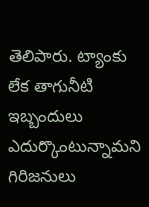తెలిపారు. ట్యాంకు లేక తాగునీటి ఇబ్బందులు ఎదుర్కొంటున్నామని గిరిజనులు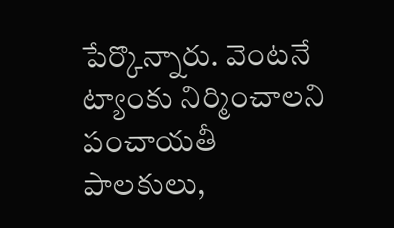పేర్కొన్నారు. వెంటనే ట్యాంకు నిర్మించాలని పంచాయతీ పాలకులు,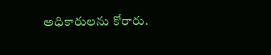అధికారులను కోరారు.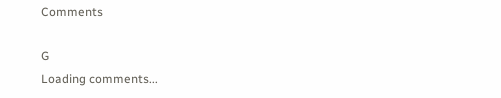Comments

G
Loading comments...